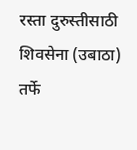रस्ता दुरुस्तीसाठी शिवसेना (उबाठा) तर्फे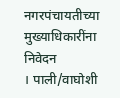नगरपंचायतीच्या मुख्याधिकारींना निवेदन
। पाली/वाघोशी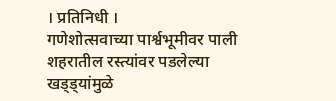। प्रतिनिधी ।
गणेशोत्सवाच्या पार्श्वभूमीवर पाली शहरातील रस्त्यांवर पडलेल्या खड्ड्यांमुळे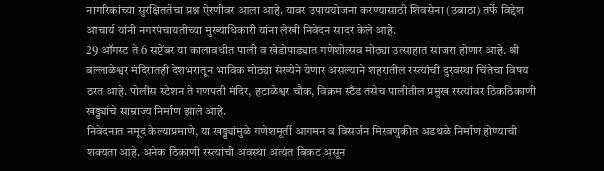नागरिकांच्या सुरक्षिततेचा प्रश्न ऐरणीवर आला आहे. यावर उपाययोजना करण्यासाठी शिवसेना (उबाठा) तर्फे विद्देश आचार्य यांनी नगरपंचायतीच्या मुख्याधिकारी यांना लेखी निवेदन सादर केले आहे.
29 ऑगस्ट ते 6 सप्टेंबर या कालावधीत पाली व खेडोपाड्यात गणेशोत्सव मोठ्या उत्साहात साजरा होणार आहे. श्री बल्लाळेश्वर मंदिरातही देशभरातून भाविक मोठ्या संख्येने येणार असल्याने शहरातील रस्त्यांची दुरवस्था चिंतेचा विषय ठरत आहे. पोलीस स्टेशन ते गणपती मंदिर, हटाळेश्वर चौक, विक्रम स्टँड तसेच पालीतील प्रमुख रस्त्यांवर ठिकठिकाणी खड्ड्यांचे साम्राज्य निर्माण झाले आहे.
निवेदनात नमूद केल्याप्रमाणे, या खड्ड्यांमुळे गणेशमूर्ती आगमन व विसर्जन मिरवणुकीत अडथळे निर्माण होण्याची शक्यता आहे. अनेक ठिकाणी रस्त्यांची अवस्था अत्यंत बिकट असून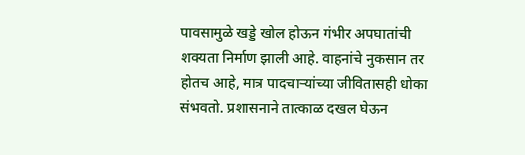पावसामुळे खड्डे खोल होऊन गंभीर अपघातांची शक्यता निर्माण झाली आहे. वाहनांचे नुकसान तर होतच आहे, मात्र पादचाऱ्यांच्या जीवितासही धोका संभवतो. प्रशासनाने तात्काळ दखल घेऊन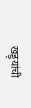खड्ड्यांची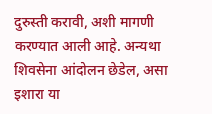दुरुस्ती करावी, अशी मागणी करण्यात आली आहे. अन्यथा शिवसेना आंदोलन छेडेल, असा इशारा या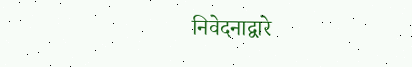निवेदनाद्वारे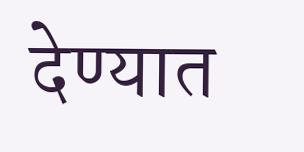देण्यात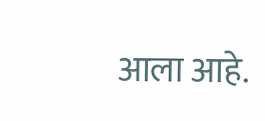आला आहे.